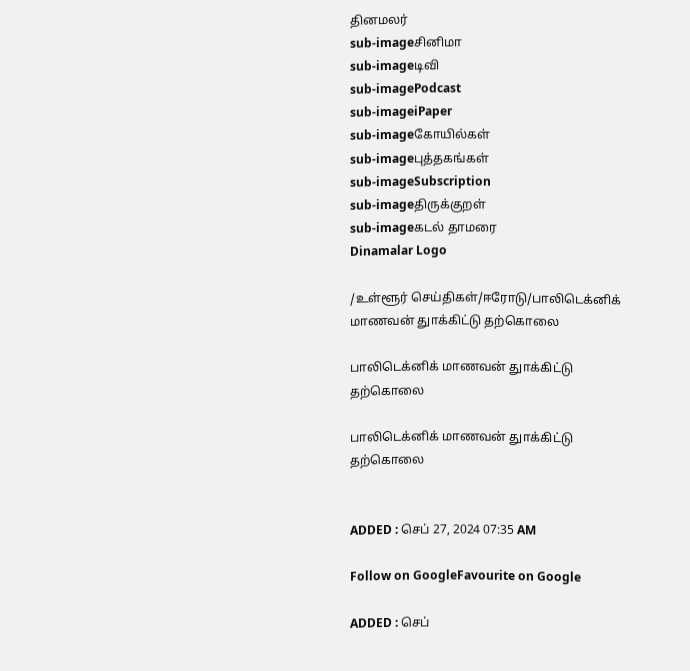தினமலர்
sub-imageசினிமா
sub-imageடிவி
sub-imagePodcast
sub-imageiPaper
sub-imageகோயில்கள்
sub-imageபுத்தகங்கள்
sub-imageSubscription
sub-imageதிருக்குறள்
sub-imageகடல் தாமரை
Dinamalar Logo

/உள்ளூர் செய்திகள்/ஈரோடு/பாலிடெக்னிக் மாணவன் துாக்கிட்டு தற்கொலை

பாலிடெக்னிக் மாணவன் துாக்கிட்டு தற்கொலை

பாலிடெக்னிக் மாணவன் துாக்கிட்டு தற்கொலை


ADDED : செப் 27, 2024 07:35 AM

Follow on GoogleFavourite on Google

ADDED : செப்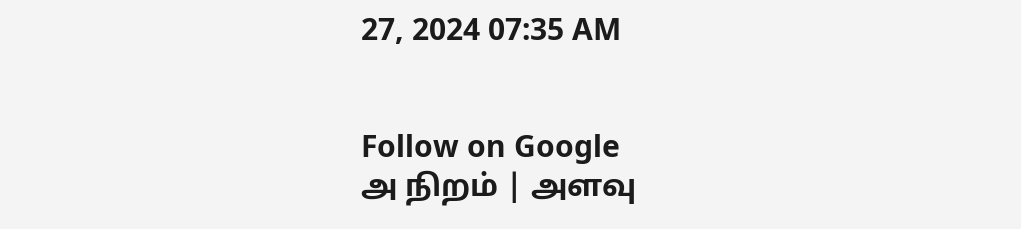27, 2024 07:35 AM


Follow on Google
அ நிறம் | அளவு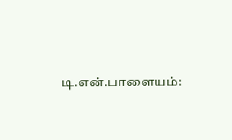டி.என்.பாளையம்: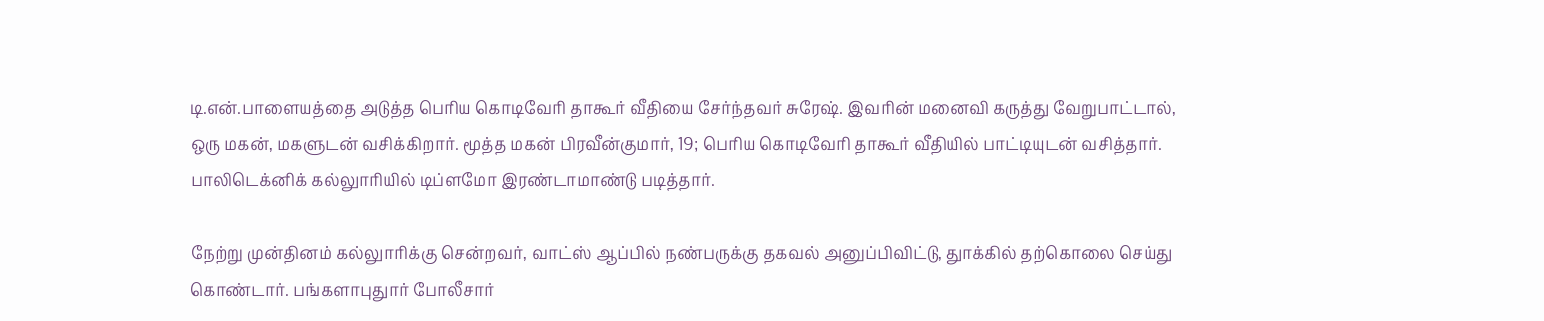டி.என்.பாளையத்தை அடுத்த பெரிய கொடிவேரி தாகூர் வீதியை சேர்ந்தவர் சுரேஷ். இவரின் மனைவி கருத்து வேறுபாட்டால், ஒரு மகன், மகளுடன் வசிக்கிறார். மூத்த மகன் பிரவீன்குமார், 19; பெரிய கொடிவேரி தாகூர் வீதியில் பாட்டியுடன் வசித்தார். பாலிடெக்னிக் கல்லுாரியில் டிப்ளமோ இரண்டாமாண்டு படித்தார்.

நேற்று முன்தினம் கல்லுாரிக்கு சென்றவர், வாட்ஸ் ஆப்பில் நண்பருக்கு தகவல் அனுப்பிவிட்டு, துாக்கில் தற்கொலை செய்து கொண்டார். பங்களாபுதுார் போலீசார்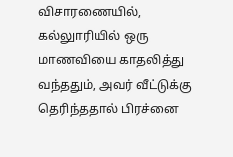விசாரணையில், கல்லுாரியில் ஒரு மாணவியை காதலித்து வந்ததும், அவர் வீட்டுக்கு தெரிந்ததால் பிரச்னை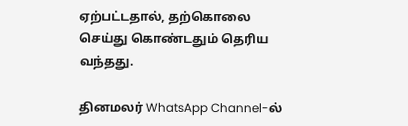ஏற்பட்டதால், தற்கொலை செய்து கொண்டதும் தெரிய வந்தது.

தினமலர் WhatsApp Channel-ல்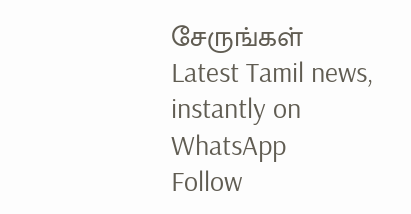சேருங்கள்
Latest Tamil news, instantly on WhatsApp
Follow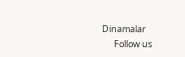Dinamalar
      Follow us